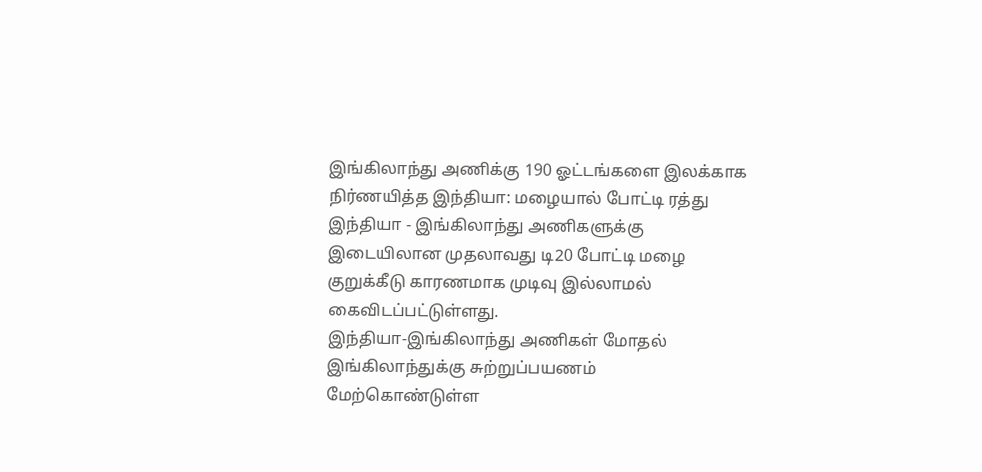இங்கிலாந்து அணிக்கு 190 ஓட்டங்களை இலக்காக நிர்ணயித்த இந்தியா: மழையால் போட்டி ரத்து
இந்தியா - இங்கிலாந்து அணிகளுக்கு இடையிலான முதலாவது டி20 போட்டி மழை குறுக்கீடு காரணமாக முடிவு இல்லாமல் கைவிடப்பட்டுள்ளது.
இந்தியா-இங்கிலாந்து அணிகள் மோதல்
இங்கிலாந்துக்கு சுற்றுப்பயணம் மேற்கொண்டுள்ள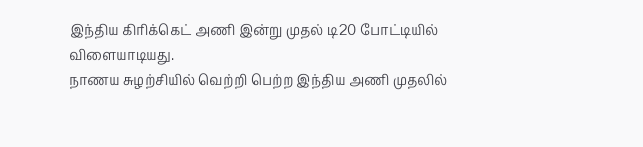இந்திய கிரிக்கெட் அணி இன்று முதல் டி20 போட்டியில் விளையாடியது.
நாணய சுழற்சியில் வெற்றி பெற்ற இந்திய அணி முதலில்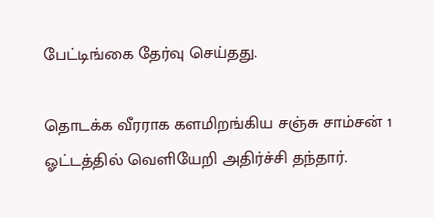பேட்டிங்கை தேர்வு செய்தது.

தொடக்க வீரராக களமிறங்கிய சஞ்சு சாம்சன் 1 ஓட்டத்தில் வெளியேறி அதிர்ச்சி தந்தார்.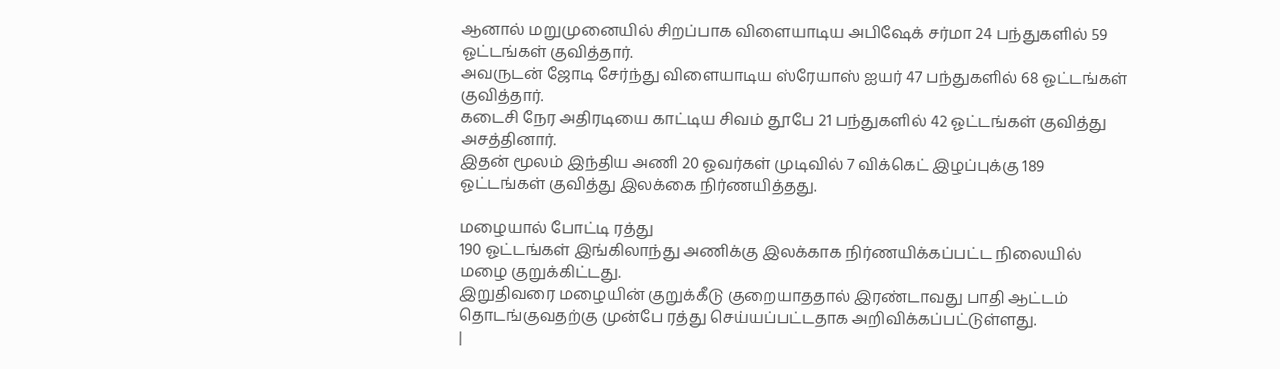ஆனால் மறுமுனையில் சிறப்பாக விளையாடிய அபிஷேக் சர்மா 24 பந்துகளில் 59 ஓட்டங்கள் குவித்தார்.
அவருடன் ஜோடி சேர்ந்து விளையாடிய ஸ்ரேயாஸ் ஐயர் 47 பந்துகளில் 68 ஓட்டங்கள் குவித்தார்.
கடைசி நேர அதிரடியை காட்டிய சிவம் தூபே 21 பந்துகளில் 42 ஓட்டங்கள் குவித்து அசத்தினார்.
இதன் மூலம் இந்திய அணி 20 ஓவர்கள் முடிவில் 7 விக்கெட் இழப்புக்கு 189 ஓட்டங்கள் குவித்து இலக்கை நிர்ணயித்தது.

மழையால் போட்டி ரத்து
190 ஓட்டங்கள் இங்கிலாந்து அணிக்கு இலக்காக நிர்ணயிக்கப்பட்ட நிலையில் மழை குறுக்கிட்டது.
இறுதிவரை மழையின் குறுக்கீடு குறையாததால் இரண்டாவது பாதி ஆட்டம் தொடங்குவதற்கு முன்பே ரத்து செய்யப்பட்டதாக அறிவிக்கப்பட்டுள்ளது.
|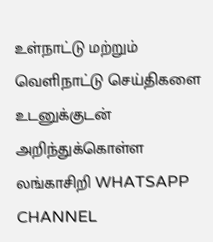உள்நாட்டு மற்றும் வெளிநாட்டு செய்திகளை உடனுக்குடன் அறிந்துக்கொள்ள லங்காசிறி WHATSAPP CHANNEL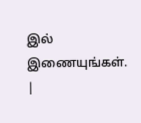இல் இணையுங்கள். |